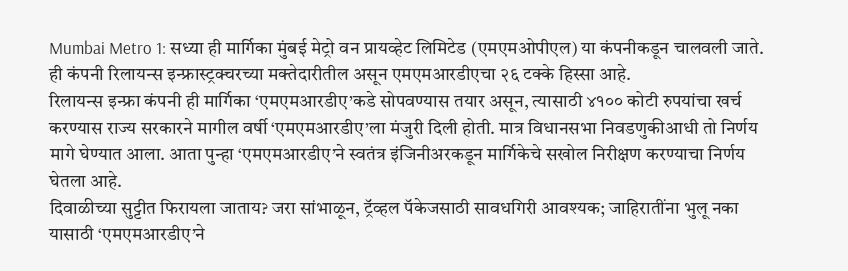Mumbai Metro 1: सध्या ही मार्गिका मुंबई मेट्रो वन प्रायव्हेट लिमिटेड (एमएमओपीएल) या कंपनीकडून चालवली जाते. ही कंपनी रिलायन्स इन्फ्रास्ट्रक्चरच्या मक्तेदारीतील असून एमएमआरडीएचा २६ टक्के हिस्सा आहे.
रिलायन्स इन्फ्रा कंपनी ही मार्गिका ‘एमएमआरडीए’कडे सोपवण्यास तयार असून, त्यासाठी ४१०० कोटी रुपयांचा खर्च करण्यास राज्य सरकारने मागील वर्षी ‘एमएमआरडीए’ला मंजुरी दिली होती. मात्र विधानसभा निवडणुकीआधी तो निर्णय मागे घेण्यात आला. आता पुन्हा ‘एमएमआरडीए’ने स्वतंत्र इंजिनीअरकडून मार्गिकेचे सखोल निरीक्षण करण्याचा निर्णय घेतला आहे.
दिवाळीच्या सुट्टीत फिरायला जाताय? जरा सांभाळून, ट्रॅव्हल पॅकेजसाठी सावधगिरी आवश्यक; जाहिरातींना भुलू नका
यासाठी ‘एमएमआरडीए’ने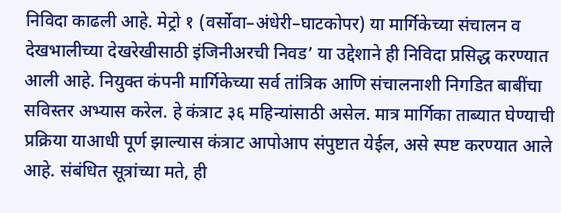निविदा काढली आहे. मेट्रो १ (वर्सोवा–अंधेरी–घाटकोपर) या मार्गिकेच्या संचालन व देखभालीच्या देखरेखीसाठी इंजिनीअरची निवड’ या उद्देशाने ही निविदा प्रसिद्ध करण्यात आली आहे. नियुक्त कंपनी मार्गिकेच्या सर्व तांत्रिक आणि संचालनाशी निगडित बाबींचा सविस्तर अभ्यास करेल. हे कंत्राट ३६ महिन्यांसाठी असेल. मात्र मार्गिका ताब्यात घेण्याची प्रक्रिया याआधी पूर्ण झाल्यास कंत्राट आपोआप संपुष्टात येईल, असे स्पष्ट करण्यात आले आहे. संबंधित सूत्रांच्या मते, ही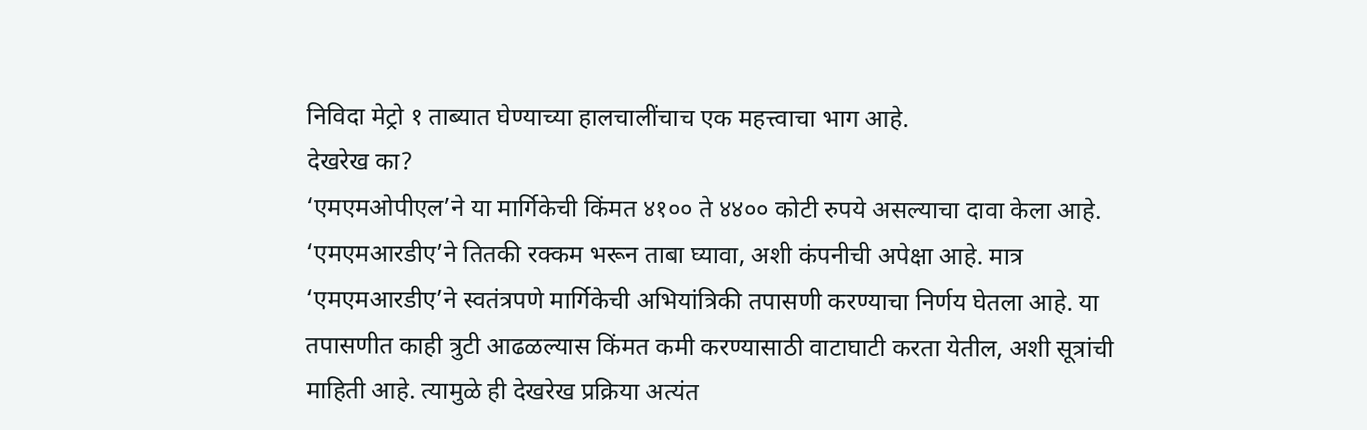निविदा मेट्रो १ ताब्यात घेण्याच्या हालचालींचाच एक महत्त्वाचा भाग आहे.
देखरेख का?
‘एमएमओपीएल’ने या मार्गिकेची किंमत ४१०० ते ४४०० कोटी रुपये असल्याचा दावा केला आहे. ‘एमएमआरडीए’ने तितकी रक्कम भरून ताबा घ्यावा, अशी कंपनीची अपेक्षा आहे. मात्र ‘एमएमआरडीए’ने स्वतंत्रपणे मार्गिकेची अभियांत्रिकी तपासणी करण्याचा निर्णय घेतला आहे. या तपासणीत काही त्रुटी आढळल्यास किंमत कमी करण्यासाठी वाटाघाटी करता येतील, अशी सूत्रांची माहिती आहे. त्यामुळे ही देखरेख प्रक्रिया अत्यंत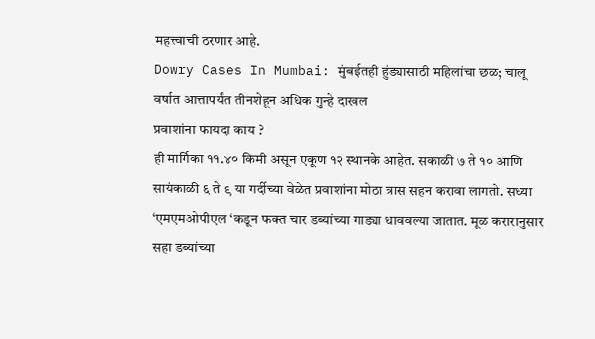महत्त्वाची ठरणार आहे.
Dowry Cases In Mumbai: मुंबईतही हुंड्यासाठी महिलांचा छळ; चालू वर्षात आत्तापर्यंत तीनशेहून अधिक गुन्हे दाखल
प्रवाशांना फायदा काय ?
ही मार्गिका ११.४० किमी असून एकूण १२ स्थानके आहेत. सकाळी ७ ते १० आणि सायंकाळी ६ ते ९ या गर्दीच्या वेळेत प्रवाशांना मोठा त्रास सहन करावा लागतो. सध्या ‘एमएमओपीएल ‘कडून फक्त चार डब्यांच्या गाड्या धाववल्या जातात. मूळ करारानुसार सहा डब्यांच्या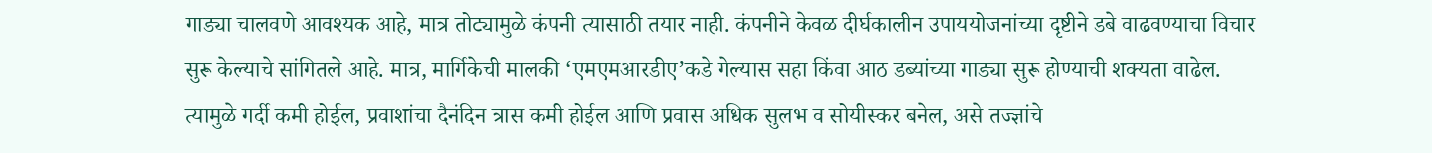गाड्या चालवणे आवश्यक आहे, मात्र तोट्यामुळे कंपनी त्यासाठी तयार नाही. कंपनीने केवळ दीर्घकालीन उपाययोजनांच्या दृष्टीने डबे वाढवण्याचा विचार सुरू केल्याचे सांगितले आहे. मात्र, मार्गिकेची मालकी ‘एमएमआरडीए’कडे गेल्यास सहा किंवा आठ डब्यांच्या गाड्या सुरू होण्याची शक्यता वाढेल. त्यामुळे गर्दी कमी होईल, प्रवाशांचा दैनंदिन त्रास कमी होईल आणि प्रवास अधिक सुलभ व सोयीस्कर बनेल, असे तज्ज्ञांचे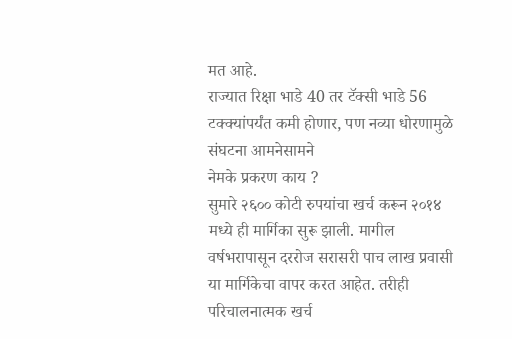मत आहे.
राज्यात रिक्षा भाडे 40 तर टॅक्सी भाडे 56 टक्क्यांपर्यंत कमी होणार, पण नव्या धोरणामुळे संघटना आमनेसामने
नेमके प्रकरण काय ?
सुमारे २६०० कोटी रुपयांचा खर्च करून २०१४ मध्ये ही मार्गिका सुरू झाली. मागील वर्षभरापासून दररोज सरासरी पाच लाख प्रवासी या मार्गिकेचा वापर करत आहेत. तरीही परिचालनात्मक खर्च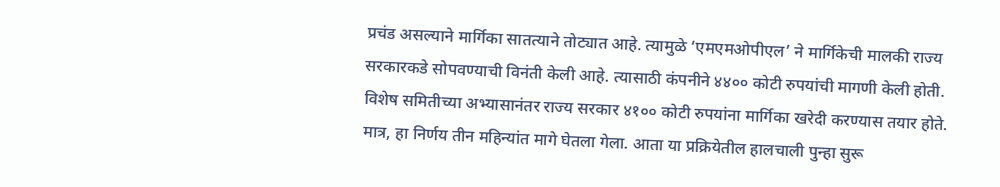प्रचंड असल्याने मार्गिका सातत्याने तोट्यात आहे. त्यामुळे ‘एमएमओपीएल’ ने मार्गिकेची मालकी राज्य सरकारकडे सोपवण्याची विनंती केली आहे. त्यासाठी कंपनीने ४४०० कोटी रुपयांची मागणी केली होती. विशेष समितीच्या अभ्यासानंतर राज्य सरकार ४१०० कोटी रुपयांना मार्गिका खरेदी करण्यास तयार होते. मात्र, हा निर्णय तीन महिन्यांत मागे घेतला गेला. आता या प्रक्रियेतील हालचाली पुन्हा सुरू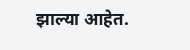झाल्या आहेत.